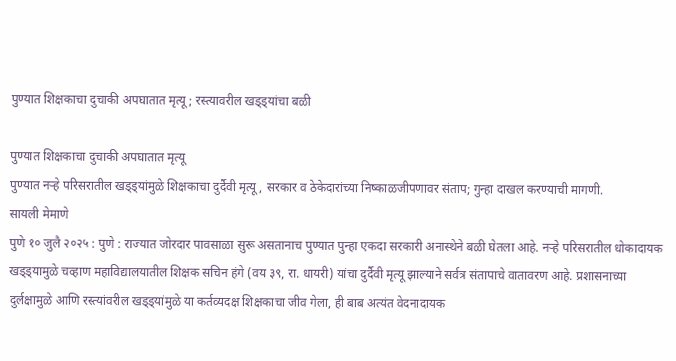पुण्यात शिक्षकाचा दुचाकी अपघातात मृत्यू; रस्त्यावरील खड्ड्यांचा बळी

पुण्यात शिक्षकाचा दुचाकी अपघातात मृत्यू
पुण्यात नऱ्हे परिसरातील खड्ड्यांमुळे शिक्षकाचा दुर्दैवी मृत्यू, सरकार व ठेकेदारांच्या निष्काळजीपणावर संताप; गुन्हा दाखल करण्याची मागणी.
सायली मेमाणे
पुणे १० जुलै २०२५ : पुणे : राज्यात जोरदार पावसाळा सुरू असतानाच पुण्यात पुन्हा एकदा सरकारी अनास्थेने बळी घेतला आहे. नऱ्हे परिसरातील धोकादायक खड्ड्यामुळे चव्हाण महाविद्यालयातील शिक्षक सचिन हंगे (वय ३९, रा. धायरी) यांचा दुर्दैवी मृत्यू झाल्याने सर्वत्र संतापाचे वातावरण आहे. प्रशासनाच्या दुर्लक्षामुळे आणि रस्त्यांवरील खड्ड्यांमुळे या कर्तव्यदक्ष शिक्षकाचा जीव गेला, ही बाब अत्यंत वेदनादायक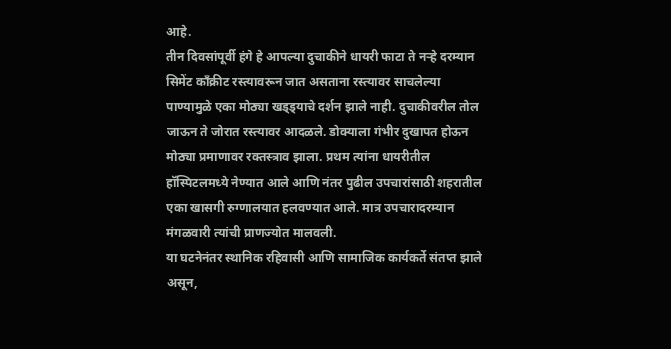आहे.
तीन दिवसांपूर्वी हंगे हे आपल्या दुचाकीने धायरी फाटा ते नऱ्हे दरम्यान सिमेंट काँक्रीट रस्त्यावरून जात असताना रस्त्यावर साचलेल्या पाण्यामुळे एका मोठ्या खड्ड्याचे दर्शन झाले नाही. दुचाकीवरील तोल जाऊन ते जोरात रस्त्यावर आदळले. डोक्याला गंभीर दुखापत होऊन मोठ्या प्रमाणावर रक्तस्त्राव झाला. प्रथम त्यांना धायरीतील हॉस्पिटलमध्ये नेण्यात आले आणि नंतर पुढील उपचारांसाठी शहरातील एका खासगी रुग्णालयात हलवण्यात आले. मात्र उपचारादरम्यान मंगळवारी त्यांची प्राणज्योत मालवली.
या घटनेनंतर स्थानिक रहिवासी आणि सामाजिक कार्यकर्ते संतप्त झाले असून,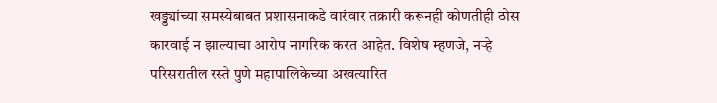खड्ड्यांच्या समस्येबाबत प्रशासनाकडे वारंवार तक्रारी करूनही कोणतीही ठोस कारवाई न झाल्याचा आरोप नागरिक करत आहेत. विशेष म्हणजे, नऱ्हे परिसरातील रस्ते पुणे महापालिकेच्या अखत्यारित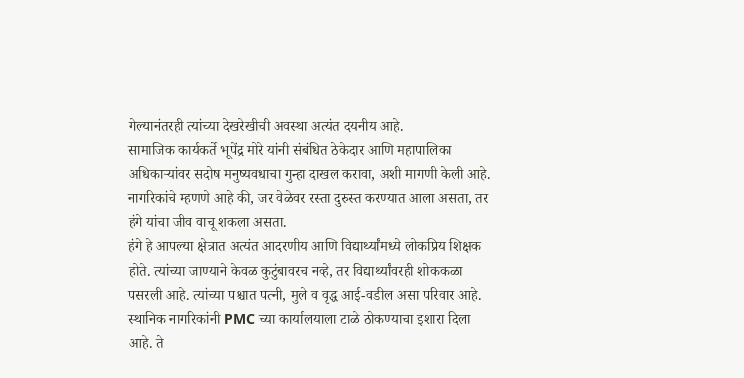गेल्यानंतरही त्यांच्या देखरेखीची अवस्था अत्यंत दयनीय आहे.
सामाजिक कार्यकर्ते भूपेंद्र मोरे यांनी संबंधित ठेकेदार आणि महापालिका अधिकाऱ्यांवर सदोष मनुष्यवधाचा गुन्हा दाखल करावा, अशी मागणी केली आहे. नागरिकांचे म्हणणे आहे की, जर वेळेवर रस्ता दुरुस्त करण्यात आला असता, तर हंगे यांचा जीव वाचू शकला असता.
हंगे हे आपल्या क्षेत्रात अत्यंत आदरणीय आणि विद्यार्थ्यांमध्ये लोकप्रिय शिक्षक होते. त्यांच्या जाण्याने केवळ कुटुंबावरच नव्हे, तर विद्यार्थ्यांवरही शोककळा पसरली आहे. त्यांच्या पश्चात पत्नी, मुले व वृद्ध आई-वडील असा परिवार आहे.
स्थानिक नागरिकांनी PMC च्या कार्यालयाला टाळे ठोकण्याचा इशारा दिला आहे. ते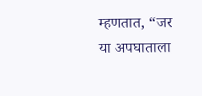म्हणतात, “जर या अपघाताला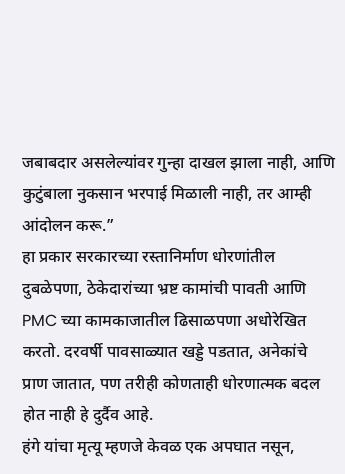जबाबदार असलेल्यांवर गुन्हा दाखल झाला नाही, आणि कुटुंबाला नुकसान भरपाई मिळाली नाही, तर आम्ही आंदोलन करू.”
हा प्रकार सरकारच्या रस्तानिर्माण धोरणांतील दुबळेपणा, ठेकेदारांच्या भ्रष्ट कामांची पावती आणि PMC च्या कामकाजातील ढिसाळपणा अधोरेखित करतो. दरवर्षी पावसाळ्यात खड्डे पडतात, अनेकांचे प्राण जातात, पण तरीही कोणताही धोरणात्मक बदल होत नाही हे दुर्दैव आहे.
हंगे यांचा मृत्यू म्हणजे केवळ एक अपघात नसून,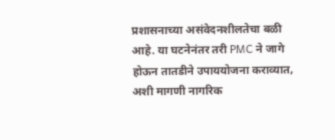प्रशासनाच्या असंवेदनशीलतेचा बळी आहे. या घटनेनंतर तरी PMC ने जागे होऊन तातडीने उपाययोजना कराव्यात, अशी मागणी नागरिक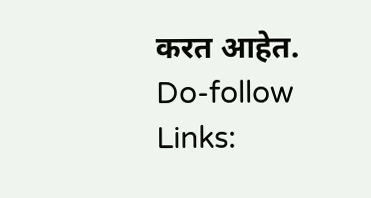करत आहेत.
Do-follow Links: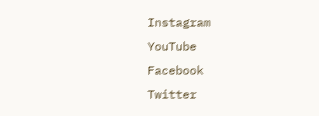Instagram
YouTube
Facebook
Twitter